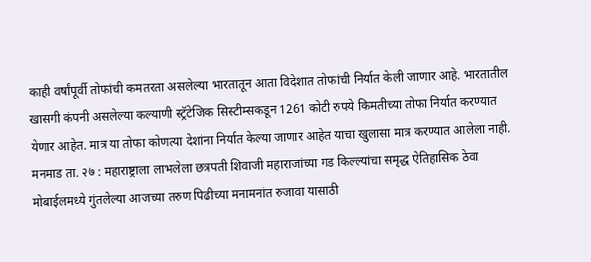काही वर्षांपूर्वी तोफांची कमतरता असलेल्या भारतातून आता विदेशात तोफांची निर्यात केली जाणार आहे. भारतातील खासगी कंपनी असलेल्या कल्याणी स्ट्रॅटेजिक सिस्टीम्सकडून 1261 कोटी रुपये किमतीच्या तोफा निर्यात करण्यात येणार आहेत. मात्र या तोफा कोणत्या देशांना निर्यात केल्या जाणार आहेत याचा खुलासा मात्र करण्यात आलेला नाही.
मनमाड ता. २७ : महाराष्ट्राला लाभलेला छत्रपती शिवाजी महाराजांच्या गड किल्ल्यांचा समृद्ध ऐतिहासिक ठेवा मोबाईलमध्ये गुंतलेल्या आजच्या तरुण पिढीच्या मनामनांत रुजावा यासाठी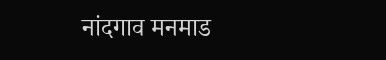नांदगाव मनमाड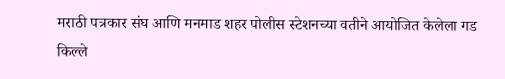मराठी पत्रकार संघ आणि मनमाड शहर पोलीस स्टेशनच्या वतीने आयोजित केलेला गड किल्ले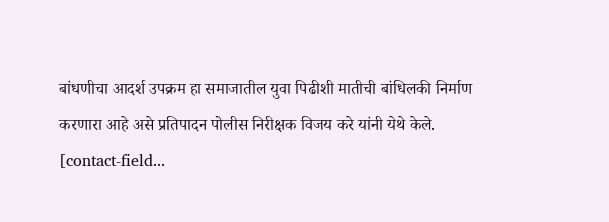बांधणीचा आदर्श उपक्रम हा समाजातील युवा पिढीशी मातीची बांधिलकी निर्माण करणारा आहे असे प्रतिपादन पोलीस निरीक्षक विजय करे यांनी येथे केले.
[contact-field...